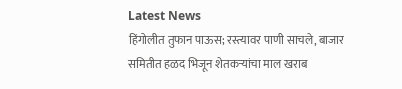Latest News
हिंगोलीत तुफान पाऊस; रस्त्यावर पाणी साचले, बाजार समितीत हळद भिजून शेतकऱ्यांचा माल खराब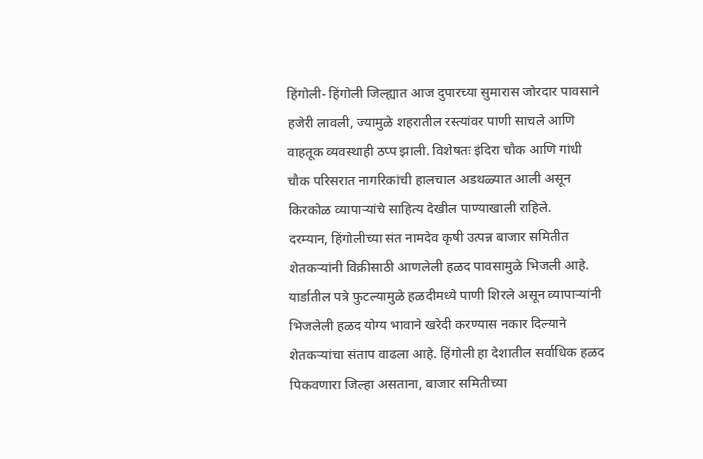हिंगोली- हिंगोली जिल्ह्यात आज दुपारच्या सुमारास जोरदार पावसाने हजेरी लावली, ज्यामुळे शहरातील रस्त्यांवर पाणी साचले आणि वाहतूक व्यवस्थाही ठप्प झाली. विशेषतः इंदिरा चौक आणि गांधी चौक परिसरात नागरिकांची हालचाल अडथळ्यात आली असून किरकोळ व्यापाऱ्यांचे साहित्य देखील पाण्याखाली राहिले.
दरम्यान, हिंगोलीच्या संत नामदेव कृषी उत्पन्न बाजार समितीत शेतकऱ्यांनी विक्रीसाठी आणलेली हळद पावसामुळे भिजली आहे. यार्डातील पत्रे फुटल्यामुळे हळदीमध्ये पाणी शिरले असून व्यापाऱ्यांनी भिजलेली हळद योग्य भावाने खरेदी करण्यास नकार दिल्याने शेतकऱ्यांचा संताप वाढला आहे. हिंगोली हा देशातील सर्वाधिक हळद पिकवणारा जिल्हा असताना, बाजार समितीच्या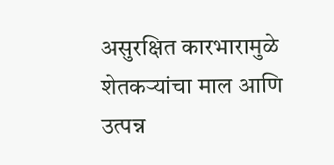असुरक्षित कारभारामुळे शेतकऱ्यांचा माल आणि उत्पन्न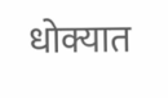धोक्यात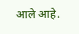आले आहे.